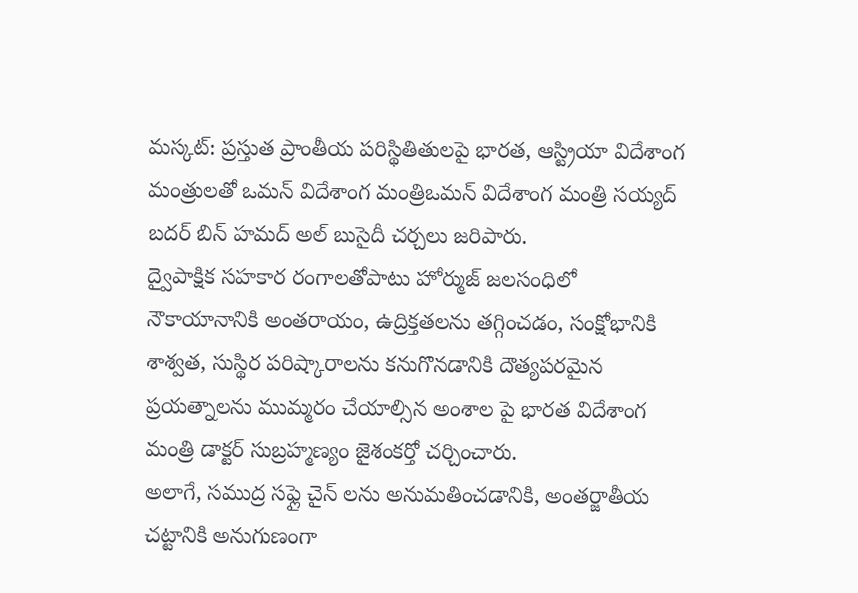మస్కట్: ప్రస్తుత ప్రాంతీయ పరిస్థితితులపై భారత, ఆస్ట్రియా విదేశాంగ మంత్రులతో ఒమన్ విదేశాంగ మంత్రిఒమన్ విదేశాంగ మంత్రి సయ్యద్ బదర్ బిన్ హమద్ అల్ బుసైదీ చర్చలు జరిపారు.
ద్వైపాక్షిక సహకార రంగాలతోపాటు హోర్ముజ్ జలసంధిలో నౌకాయానానికి అంతరాయం, ఉద్రిక్తతలను తగ్గించడం, సంక్షోభానికి శాశ్వత, సుస్థిర పరిష్కారాలను కనుగొనడానికి దౌత్యపరమైన ప్రయత్నాలను ముమ్మరం చేయాల్సిన అంశాల పై భారత విదేశాంగ మంత్రి డాక్టర్ సుబ్రహ్మణ్యం జైశంకర్తో చర్చించారు.
అలాగే, సముద్ర సఫ్లై చైన్ లను అనుమతించడానికి, అంతర్జాతీయ చట్టానికి అనుగుణంగా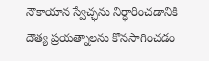నౌకాయాన స్వేచ్ఛను నిర్ధారించడానికి దౌత్య ప్రయత్నాలను కొనసాగించడం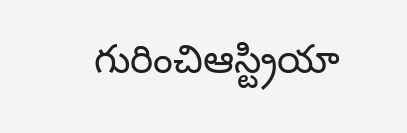గురించిఆస్ట్రియా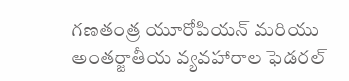గణతంత్ర యూరోపియన్ మరియు అంతర్జాతీయ వ్యవహారాల ఫెడరల్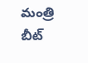మంత్రి బీట్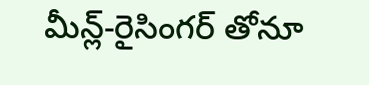మీన్ల్-రైసింగర్ తోనూ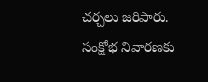చర్చలు జరిపారు. సంక్షోభ నివారణకు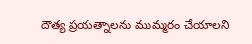దౌత్య ప్రయత్నాలను ముమ్మరం చేయాలని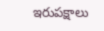ఇరుపక్షాలు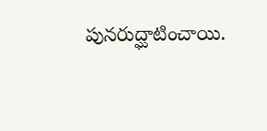పునరుద్ఘాటించాయి.